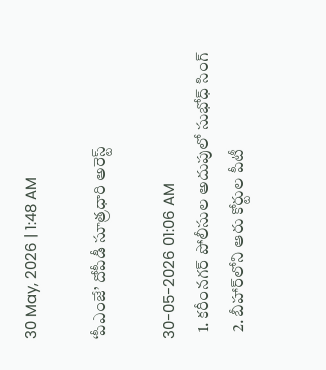30 May, 2026 | 1:48 AM

‘పీఎంజే’ దోపీడీ సూత్రధారి అరెస్ట్

30-05-2026 01:06 AM
  1. కరీంనగర్ పోలీసుల అదుపులో సుభోధ్ సింగ్
  2. బీహార్‌లోని ఆరు కోర్టుల పీటీ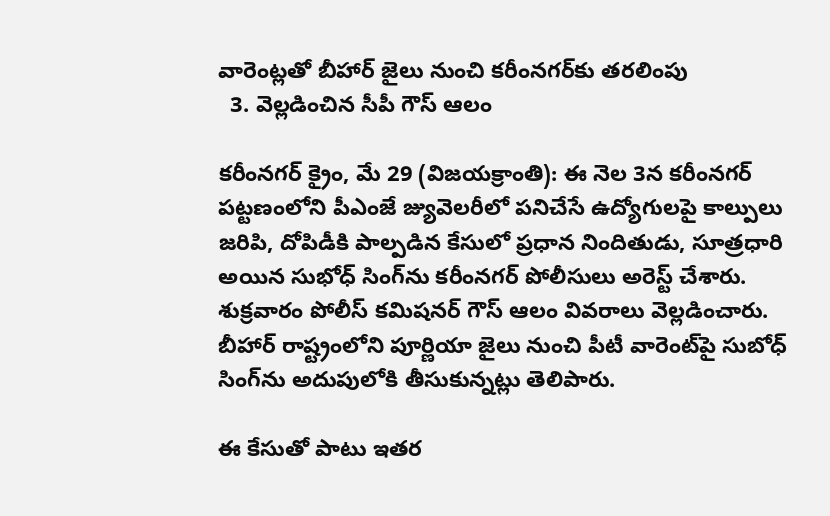వారెంట్లతో బీహార్ జైలు నుంచి కరీంనగర్‌కు తరలింపు
  3. వెల్లడించిన సీపీ గౌస్ ఆలం

కరీంనగర్ క్రైం, మే 29 (విజయక్రాంతి): ఈ నెల 3న కరీంనగర్ పట్టణంలోని పీఎంజే జ్యువెలరీలో పనిచేసే ఉద్యోగులపై కాల్పులు జరిపి, దోపిడీకి పాల్పడిన కేసులో ప్రధాన నిందితుడు, సూత్రధారి అయిన సుభోధ్ సింగ్‌ను కరీంనగర్ పోలీసులు అరెస్ట్ చేశారు. శుక్రవారం పోలీస్ కమిషనర్ గౌస్ ఆలం వివరాలు వెల్లడించారు. బీహార్ రాష్ట్రంలోని పూర్ణియా జైలు నుంచి పీటీ వారెంట్‌పై సుబోధ్ సింగ్‌ను అదుపులోకి తీసుకున్నట్లు తెలిపారు.

ఈ కేసుతో పాటు ఇతర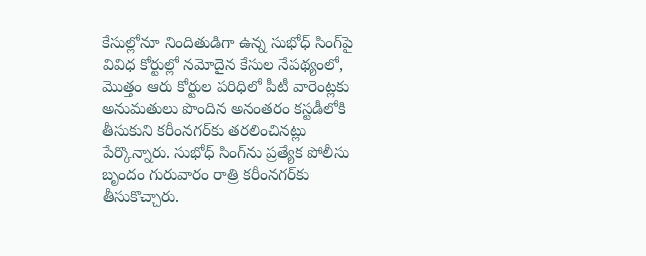కేసుల్లోనూ నిందితుడిగా ఉన్న సుభోధ్ సింగ్‌పై వివిధ కోర్టుల్లో నమోదైన కేసుల నేపథ్యంలో, మొత్తం ఆరు కోర్టుల పరిధిలో పీటీ వారెంట్లకు అనుమతులు పొందిన అనంతరం కస్టడీలోకి తీసుకుని కరీంనగర్‌కు తరలించినట్లు పేర్కొన్నారు. సుభోధ్ సింగ్‌ను ప్రత్యేక పోలీసు బృందం గురువారం రాత్రి కరీంనగర్‌కు తీసుకొచ్చారు.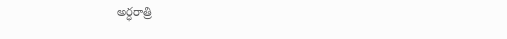అర్ధరాత్రి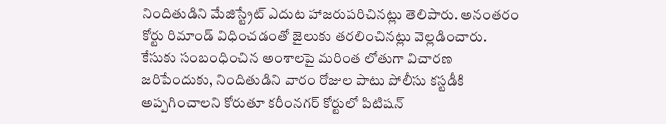నిందితుడిని మేజిస్ట్రేట్ ఎదుట హాజరుపరిచినట్లు తెలిపారు. అనంతరం కోర్టు రిమాండ్ విధించడంతో జైలుకు తరలించినట్లు వెల్లడించారు. కేసుకు సంబంధించిన అంశాలపై మరింత లోతుగా విచారణ జరిపేందుకు, నిందితుడిని వారం రోజుల పాటు పోలీసు కస్టడీకి అప్పగించాలని కోరుతూ కరీంనగర్ కోర్టులో పిటిషన్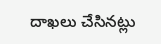దాఖలు చేసినట్లు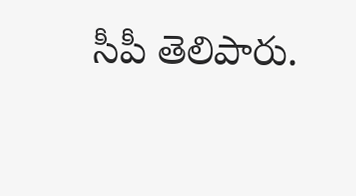సీపీ తెలిపారు.